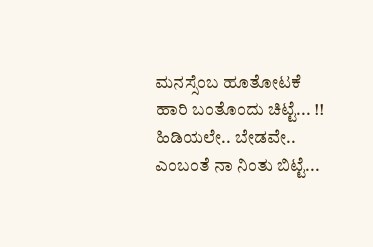ಮನಸ್ಸೆಂಬ ಹೂತೋಟಕೆ
ಹಾರಿ ಬಂತೊಂದು ಚಿಟ್ಟೆ... !!
ಹಿಡಿಯಲೇ.. ಬೇಡವೇ..
ಎಂಬಂತೆ ನಾ ನಿಂತು ಬಿಟ್ಟೆ...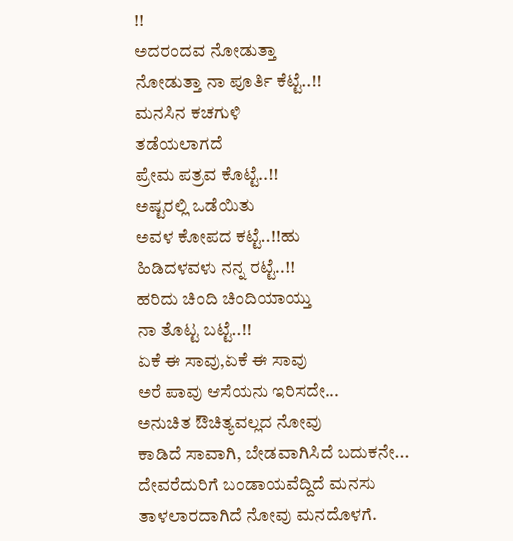!!
ಅದರಂದವ ನೋಡುತ್ತಾ
ನೋಡುತ್ತಾ ನಾ ಪೂರ್ತಿ ಕೆಟ್ಟೆ..!!
ಮನಸಿನ ಕಚಗುಳಿ
ತಡೆಯಲಾಗದೆ
ಪ್ರೇಮ ಪತ್ರವ ಕೊಟ್ಟೆ..!!
ಅಷ್ಟರಲ್ಲಿ ಒಡೆಯಿತು
ಅವಳ ಕೋಪದ ಕಟ್ಟೆ..!!ಹು
ಹಿಡಿದಳವಳು ನನ್ನ ರಟ್ಟೆ..!!
ಹರಿದು ಚಿಂದಿ ಚಿಂದಿಯಾಯ್ತು
ನಾ ತೊಟ್ಟ ಬಟ್ಟೆ..!!
ಏಕೆ ಈ ಸಾವು,ಏಕೆ ಈ ಸಾವು
ಅರೆ ಪಾವು ಆಸೆಯನು ಇರಿಸದೇ...
ಅನುಚಿತ ಔಚಿತ್ಯವಲ್ಲದ ನೋವು
ಕಾಡಿದೆ ಸಾವಾಗಿ, ಬೇಡವಾಗಿಸಿದೆ ಬದುಕನೇ...
ದೇವರೆದುರಿಗೆ ಬಂಡಾಯವೆದ್ದಿದೆ ಮನಸು
ತಾಳಲಾರದಾಗಿದೆ ನೋವು ಮನದೊಳಗೆ.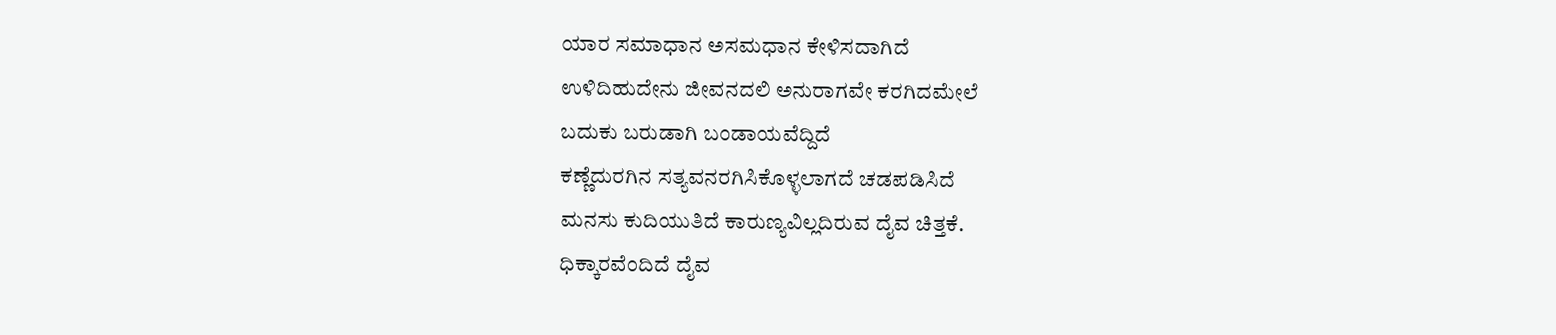ಯಾರ ಸಮಾಧಾನ ಅಸಮಧಾನ ಕೇಳಿಸದಾಗಿದೆ
ಉಳಿದಿಹುದೇನು ಜೀವನದಲಿ ಅನುರಾಗವೇ ಕರಗಿದಮೇಲೆ
ಬದುಕು ಬರುಡಾಗಿ ಬಂಡಾಯವೆದ್ದಿದೆ
ಕಣ್ಣೆದುರಗಿನ ಸತ್ಯವನರಗಿಸಿಕೊಳ್ಳಲಾಗದೆ ಚಡಪಡಿಸಿದೆ
ಮನಸು ಕುದಿಯುತಿದೆ ಕಾರುಣ್ಯವಿಲ್ಲದಿರುವ ದೈವ ಚಿತ್ತಕೆ.
ಧಿಕ್ಕಾರವೆಂದಿದೆ ದೈವ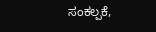ಸಂಕಲ್ಪಕೆ,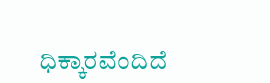ಧಿಕ್ಕಾರವೆಂದಿದೆ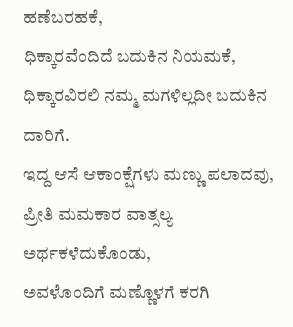ಹಣೆಬರಹಕೆ,
ಧಿಕ್ಕಾರವೆಂದಿದೆ ಬದುಕಿನ ನಿಯಮಕೆ,
ಧಿಕ್ಕಾರವಿರಲಿ ನಮ್ಮ ಮಗಳಿಲ್ಲದೀ ಬದುಕಿನ ದಾರಿಗೆ.
ಇದ್ದ ಆಸೆ ಆಕಾಂಕ್ಷೆಗಳು ಮಣ್ಣು ಪಲಾದವು,
ಪ್ರೀತಿ ಮಮಕಾರ ವಾತ್ಸಲ್ಯ ಅರ್ಥಕಳೆದುಕೊಂಡು,
ಅವಳೊಂದಿಗೆ ಮಣ್ಣೊಳಗೆ ಕರಗಿ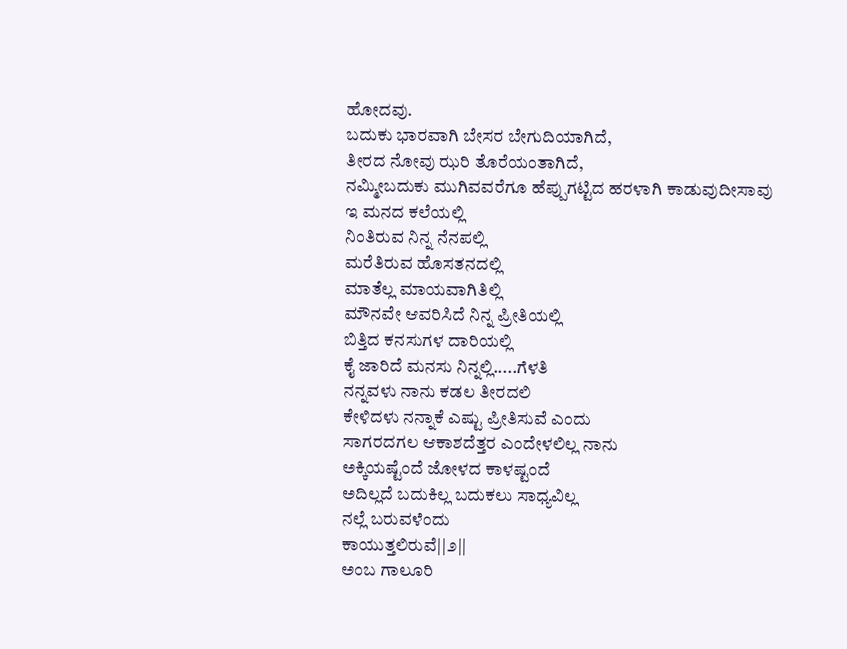ಹೋದವು.
ಬದುಕು ಭಾರವಾಗಿ ಬೇಸರ ಬೇಗುದಿಯಾಗಿದೆ,
ತೀರದ ನೋವು ಝರಿ ತೊರೆಯಂತಾಗಿದೆ,
ನಮ್ಮೀಬದುಕು ಮುಗಿವವರೆಗೂ ಹೆಪ್ಪುಗಟ್ಟಿದ ಹರಳಾಗಿ ಕಾಡುವುದೀಸಾವು
ಇ ಮನದ ಕಲೆಯಲ್ಲಿ
ನಿಂತಿರುವ ನಿನ್ನ ನೆನಪಲ್ಲಿ
ಮರೆತಿರುವ ಹೊಸತನದಲ್ಲಿ
ಮಾತೆಲ್ಲ ಮಾಯವಾಗಿತಿಲ್ಲಿ
ಮೌನವೇ ಆವರಿಸಿದೆ ನಿನ್ನ ಪ್ರೀತಿಯಲ್ಲಿ
ಬಿತ್ತಿದ ಕನಸುಗಳ ದಾರಿಯಲ್ಲಿ
ಕೈ ಜಾರಿದೆ ಮನಸು ನಿನ್ನಲ್ಲಿ.....ಗೆಳತಿ
ನನ್ನವಳು ನಾನು ಕಡಲ ತೀರದಲಿ
ಕೇಳಿದಳು ನನ್ನಾಕೆ ಎಷ್ಟು ಪ್ರೀತಿಸುವೆ ಎಂದು
ಸಾಗರದಗಲ ಆಕಾಶದೆತ್ತರ ಎಂದೇಳಲಿಲ್ಲ ನಾನು
ಅಕ್ಕಿಯಷ್ಟೆಂದೆ ಜೋಳದ ಕಾಳಷ್ಟಂದೆ
ಅದಿಲ್ಲದೆ ಬದುಕಿಲ್ಲ ಬದುಕಲು ಸಾಧ್ಯವಿಲ್ಲ
ನಲ್ಲೆ ಬರುವಳೆಂದು
ಕಾಯುತ್ತಲಿರುವೆ||೨||
ಅಂಬ ಗಾಲೂರಿ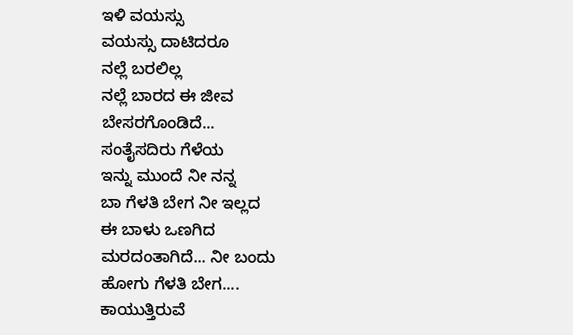ಇಳಿ ವಯಸ್ಸು
ವಯಸ್ಸು ದಾಟಿದರೂ
ನಲ್ಲೆ ಬರಲಿಲ್ಲ
ನಲ್ಲೆ ಬಾರದ ಈ ಜೀವ
ಬೇಸರಗೊಂಡಿದೆ...
ಸಂತೈಸದಿರು ಗೆಳೆಯ
ಇನ್ನು ಮುಂದೆ ನೀ ನನ್ನ
ಬಾ ಗೆಳತಿ ಬೇಗ ನೀ ಇಲ್ಲದ
ಈ ಬಾಳು ಒಣಗಿದ
ಮರದಂತಾಗಿದೆ... ನೀ ಬಂದು
ಹೋಗು ಗೆಳತಿ ಬೇಗ....
ಕಾಯುತ್ತಿರುವೆ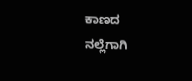ಕಾಣದ ನಲ್ಲೆಗಾಗಿ